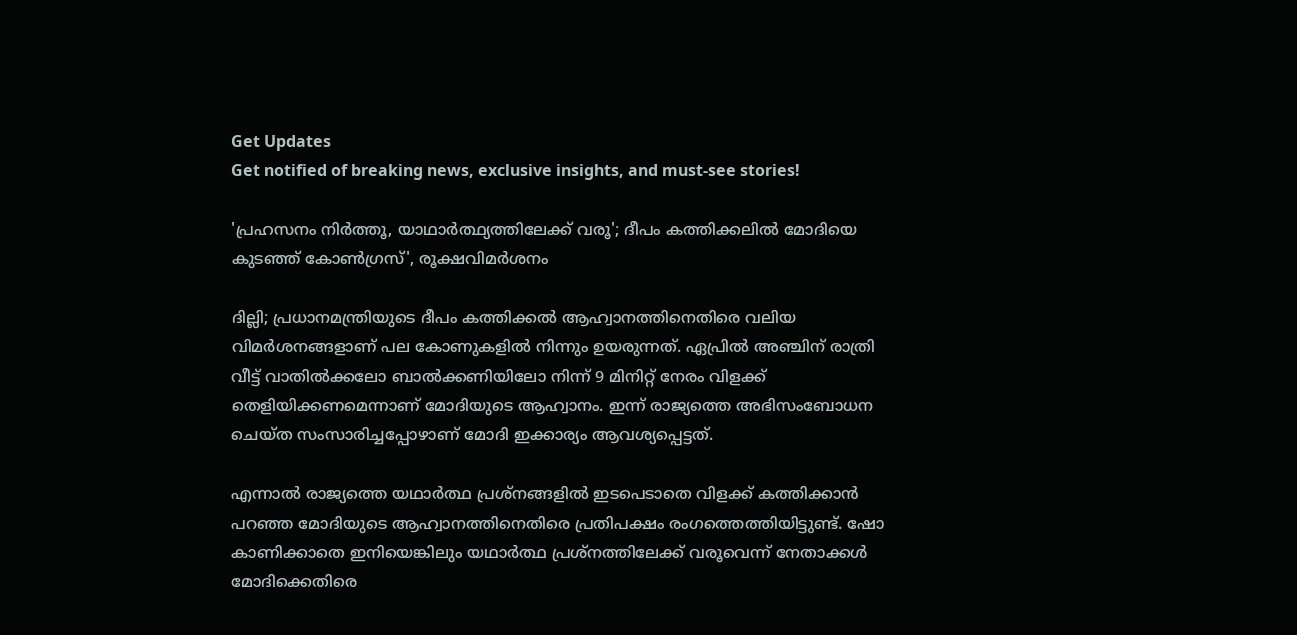Get Updates
Get notified of breaking news, exclusive insights, and must-see stories!

'പ്രഹസനം നിർത്തൂ, യാഥാർത്ഥ്യത്തിലേക്ക് വരൂ'; ദീപം കത്തിക്കലിൽ മോദിയെ കുടഞ്ഞ് കോൺഗ്രസ്', രൂക്ഷവിമർശനം

ദില്ലി; പ്രധാനമന്ത്രിയുടെ ദീപം കത്തിക്കൽ ആഹ്വാനത്തിനെതിരെ വലിയ വിമർശനങ്ങളാണ് പല കോണുകളിൽ നിന്നും ഉയരുന്നത്. ഏപ്രിൽ അഞ്ചിന് രാത്രി വീട്ട് വാതിൽക്കലോ ബാൽക്കണിയിലോ നിന്ന് 9 മിനിറ്റ് നേരം വിളക്ക് തെളിയിക്കണമെന്നാണ് മോദിയുടെ ആഹ്വാനം. ഇന്ന് രാജ്യത്തെ അഭിസംബോധന ചെയ്ത സംസാരിച്ചപ്പോഴാണ് മോദി ഇക്കാര്യം ആവശ്യപ്പെട്ടത്.

എന്നാൽ രാജ്യത്തെ യഥാർത്ഥ പ്രശ്നങ്ങളിൽ ഇടപെടാതെ വിളക്ക് കത്തിക്കാൻ പറഞ്ഞ മോദിയുടെ ആഹ്വാനത്തിനെതിരെ പ്രതിപക്ഷം രംഗത്തെത്തിയിട്ടുണ്ട്. ഷോ കാണിക്കാതെ ഇനിയെങ്കിലും യഥാർത്ഥ പ്രശ്നത്തിലേക്ക് വരൂവെന്ന് നേതാക്കൾ മോദിക്കെതിരെ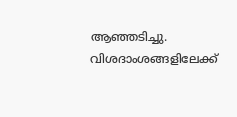ആഞ്ഞടിച്ചു. വിശദാംശങ്ങളിലേക്ക്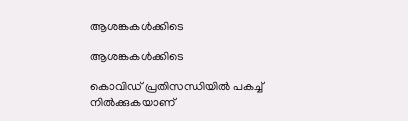ആശങ്കകൾക്കിടെ

ആശങ്കകൾക്കിടെ

കൊവിഡ് പ്രതിസന്ധിയിൽ പകച്ച് നിൽക്കുകയാണ്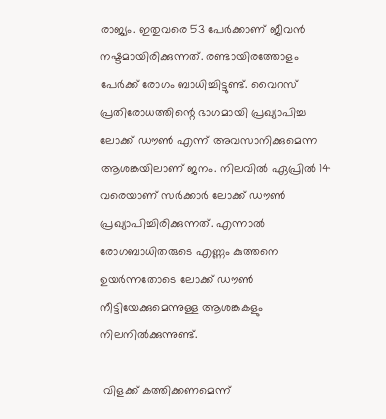രാജ്യം. ഇതുവരെ 53 പേർക്കാണ് ജീവൻ നഷ്ടമായിരിക്കുന്നത്. രണ്ടായിരത്തോളം പേർക്ക് രോഗം ബാധിച്ചിട്ടുണ്ട്. വൈറസ് പ്രതിരോധത്തിന്റെ ഭാഗമായി പ്രഖ്യാപിച്ച ലോക്ക് ഡൗൺ എന്ന് അവസാനിക്കുമെന്ന ആശങ്കയിലാണ് ജനം. നിലവിൽ ഏപ്രിൽ 14 വരെയാണ് സർക്കാർ ലോക്ക് ഡൗൺ പ്രഖ്യാപിച്ചിരിക്കുന്നത്. എന്നാൽ രോഗബാധിതരുടെ എണ്ണം കുത്തനെ ഉയർന്നതോടെ ലോക്ക് ഡൗൺ നീട്ടിയേക്കുമെന്നുള്ള ആശങ്കകളും നിലനിൽക്കുന്നുണ്ട്.

 വിളക്ക് കത്തിക്കണമെന്ന്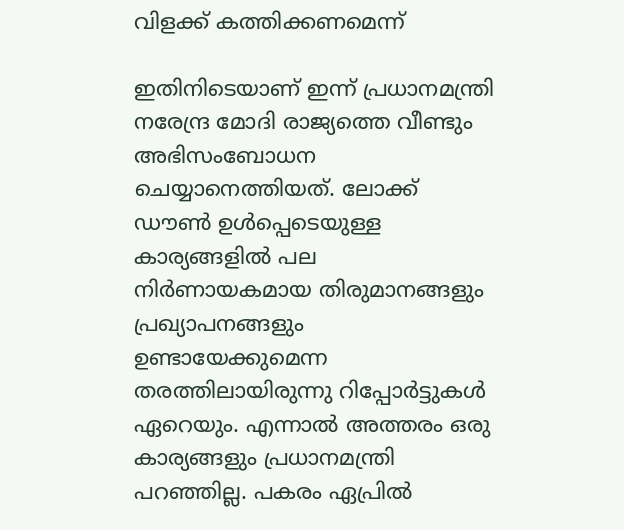വിളക്ക് കത്തിക്കണമെന്ന്

ഇതിനിടെയാണ് ഇന്ന് പ്രധാനമന്ത്രി നരേന്ദ്ര മോദി രാജ്യത്തെ വീണ്ടും അഭിസംബോധന ചെയ്യാനെത്തിയത്. ലോക്ക് ഡൗൺ ഉൾപ്പെടെയുള്ള കാര്യങ്ങളിൽ പല നിർണായകമായ തിരുമാനങ്ങളും പ്രഖ്യാപനങ്ങളും ഉണ്ടായേക്കുമെന്ന തരത്തിലായിരുന്നു റിപ്പോർട്ടുകൾ ഏറെയും. എന്നാൽ അത്തരം ഒരു കാര്യങ്ങളും പ്രധാനമന്ത്രി പറഞ്ഞില്ല. പകരം ഏപ്രിൽ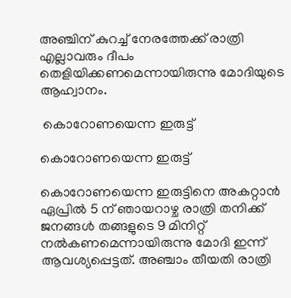അഞ്ചിന് കുറച്ച് നേരത്തേക്ക് രാത്രി എല്ലാവരും ദീപം തെളിയിക്കണമെന്നായിരുന്നു മോദിയുടെ ആഹ്വാനം.

 കൊറോണയെന്ന ഇരുട്ട്

കൊറോണയെന്ന ഇരുട്ട്

കൊറോണയെന്ന ഇരുട്ടിനെ അകറ്റാൻ
ഏപ്രിൽ 5 ന് ഞായറാഴ്ച രാത്രി തനിക്ക് ജനങ്ങൾ തങ്ങളുടെ 9 മിനിറ്റ് നൽകണമെന്നായിരുന്നു മോദി ഇന്ന് ആവശ്യപ്പെട്ടത്. അഞ്ചാം തീയതി രാത്രി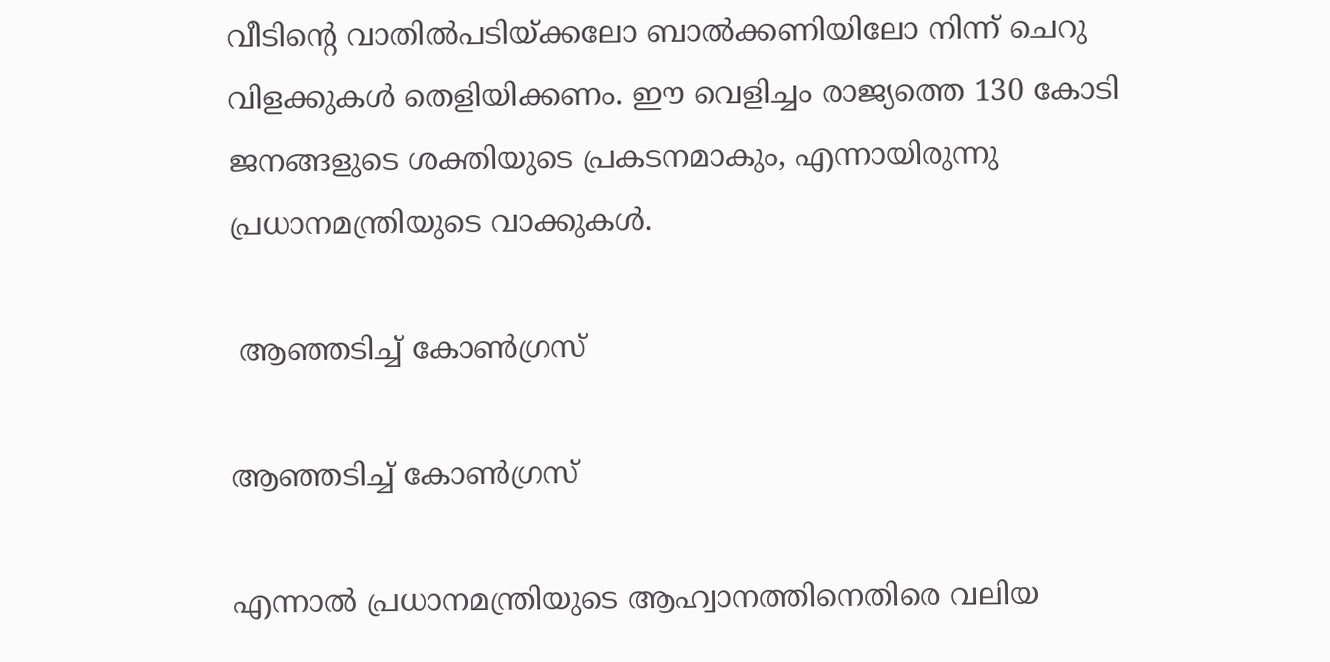വീടിന്റെ വാതിൽപടിയ്ക്കലോ ബാൽക്കണിയിലോ നിന്ന് ചെറു വിളക്കുകൾ തെളിയിക്കണം. ഈ വെളിച്ചം രാജ്യത്തെ 130 കോടി ജനങ്ങളുടെ ശക്തിയുടെ പ്രകടനമാകും, എന്നായിരുന്നു പ്രധാനമന്ത്രിയുടെ വാക്കുകൾ.

 ആഞ്ഞടിച്ച് കോൺഗ്രസ്

ആഞ്ഞടിച്ച് കോൺഗ്രസ്

എന്നാൽ പ്രധാനമന്ത്രിയുടെ ആഹ്വാനത്തിനെതിരെ വലിയ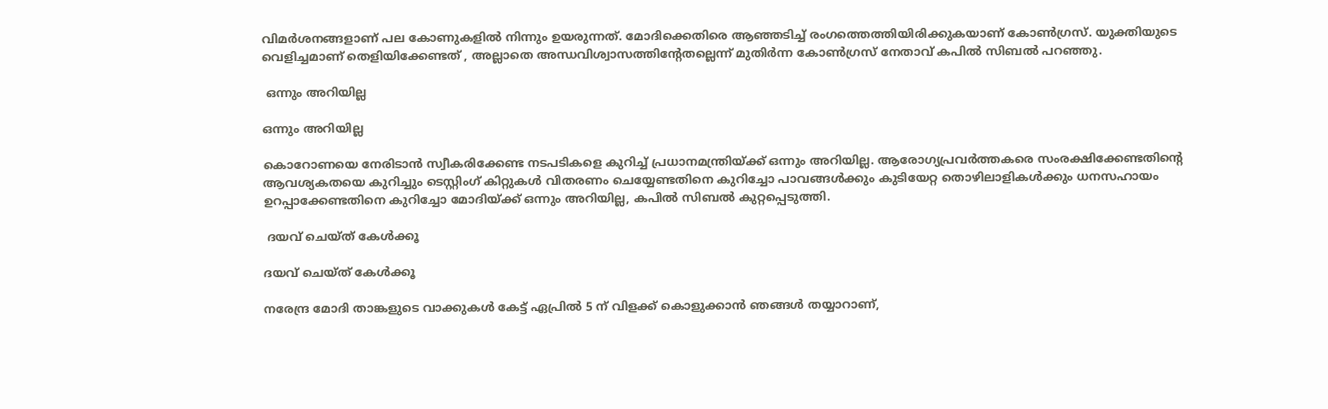വിമർശനങ്ങളാണ് പല കോണുകളിൽ നിന്നും ഉയരുന്നത്. മോദിക്കെതിരെ ആഞ്ഞടിച്ച് രംഗത്തെത്തിയിരിക്കുകയാണ് കോൺഗ്രസ്. യുക്തിയുടെ വെളിച്ചമാണ് തെളിയിക്കേണ്ടത് , അല്ലാതെ അന്ധവിശ്വാസത്തിന്റേതല്ലെന്ന് മുതിർന്ന കോൺഗ്രസ് നേതാവ് കപിൽ സിബൽ പറഞ്ഞു.

 ഒന്നും അറിയില്ല

ഒന്നും അറിയില്ല

കൊറോണയെ നേരിടാൻ സ്വീകരിക്കേണ്ട നടപടികളെ കുറിച്ച് പ്രധാനമന്ത്രിയ്ക്ക് ഒന്നും അറിയില്ല. ആരോഗ്യപ്രവർത്തകരെ സംരക്ഷിക്കേണ്ടതിന്റെ ആവശ്യകതയെ കുറിച്ചും ടെസ്റ്റിംഗ് കിറ്റുകൾ വിതരണം ചെയ്യേണ്ടതിനെ കുറിച്ചോ പാവങ്ങൾക്കും കുടിയേറ്റ തൊഴിലാളികൾക്കും ധനസഹായം ഉറപ്പാക്കേണ്ടതിനെ കുറിച്ചോ മോദിയ്ക്ക് ഒന്നും അറിയില്ല, കപിൽ സിബൽ കുറ്റപ്പെടുത്തി.

 ദയവ് ചെയ്ത് കേൾക്കൂ

ദയവ് ചെയ്ത് കേൾക്കൂ

നരേന്ദ്ര മോദി താങ്കളുടെ വാക്കുകൾ കേട്ട് ഏപ്രിൽ 5 ന് വിളക്ക് കൊളുക്കാൻ ഞങ്ങൾ തയ്യാറാണ്,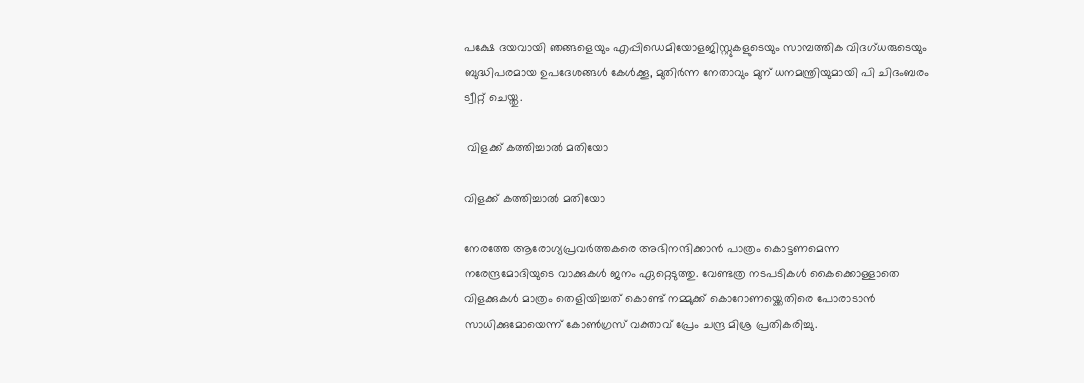പക്ഷേ ദയവായി ഞങ്ങളെയും എപ്പിഡെമിയോളജിസ്റ്റുകളുടെയും സാമ്പത്തിക വിദഗ്ധരുടെയും ബുദ്ധിപരമായ ഉപദേശങ്ങൾ കേൾക്കൂ, മുതിർന്ന നേതാവും മുന് ധനമന്ത്രിയുമായി പി ചിദംബരം ട്വീറ്റ് ചെയ്തു.

 വിളക്ക് കത്തിച്ചാൽ മതിയോ

വിളക്ക് കത്തിച്ചാൽ മതിയോ

നേരത്തേ ആരോഗ്യപ്രവർത്തകരെ അഭിനന്ദിക്കാൻ പാത്രം കൊട്ടണമെന്ന നരേന്ദ്രമോദിയുടെ വാക്കുകൾ ജനം ഏറ്റെടുത്തു. വേണ്ടത്ര നടപടികൾ കൈക്കൊള്ളാതെ വിളക്കുകൾ മാത്രം തെളിയിച്ചത് കൊണ്ട് നമ്മുക്ക് കൊറോണയ്ക്കെതിരെ പോരാടാൻ സാധിക്കുമോയെന്ന് കോൺഗ്രസ് വക്താവ് പ്രേം ചന്ദ്ര മിശ്ര പ്രതികരിച്ചു.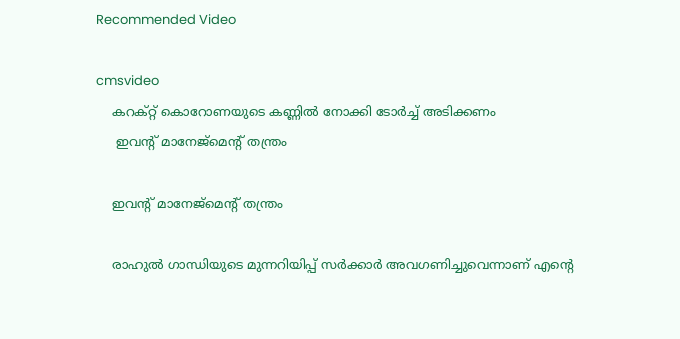Recommended Video

cmsvideo
    കറക്റ്റ് കൊറോണയുടെ കണ്ണില്‍ നോക്കി ടോര്‍ച്ച് അടിക്കണം
     ഇവന്റ് മാനേജ്മെന്റ് തന്ത്രം

    ഇവന്റ് മാനേജ്മെന്റ് തന്ത്രം

    രാഹുൽ ഗാന്ധിയുടെ മുന്നറിയിപ്പ് സർക്കാർ അവഗണിച്ചുവെന്നാണ് എന്റെ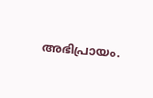അഭിപ്രായം.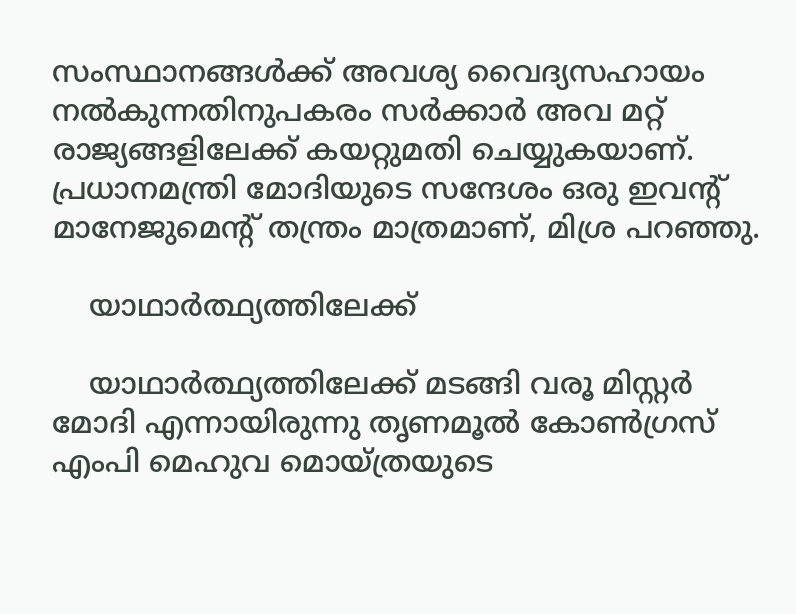സംസ്ഥാനങ്ങൾക്ക് അവശ്യ വൈദ്യസഹായം നൽകുന്നതിനുപകരം സർക്കാർ അവ മറ്റ് രാജ്യങ്ങളിലേക്ക് കയറ്റുമതി ചെയ്യുകയാണ്. പ്രധാനമന്ത്രി മോദിയുടെ സന്ദേശം ഒരു ഇവന്റ് മാനേജുമെന്റ് തന്ത്രം മാത്രമാണ്, മിശ്ര പറഞ്ഞു.

    യാഥാർത്ഥ്യത്തിലേക്ക്

    യാഥാർത്ഥ്യത്തിലേക്ക് മടങ്ങി വരൂ മിസ്റ്റർ മോദി എന്നായിരുന്നു തൃണമൂൽ കോൺഗ്രസ് എംപി മെഹുവ മൊയ്ത്രയുടെ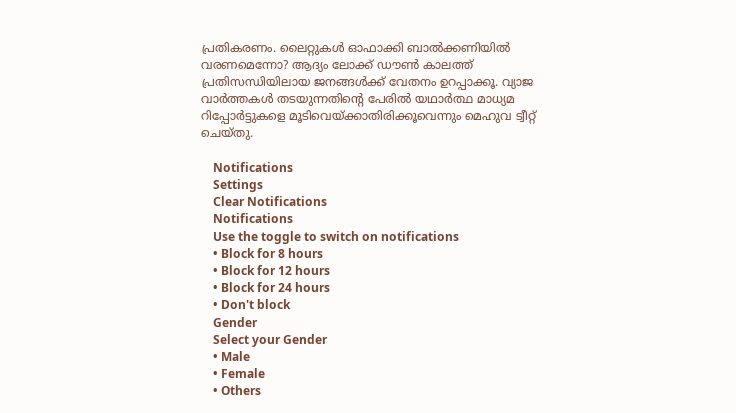പ്രതികരണം. ലൈറ്റുകൾ ഓഫാക്കി ബാൽക്കണിയിൽ വരണമെന്നോ? ആദ്യം ലോക്ക് ഡൗൺ കാലത്ത് പ്രതിസന്ധിയിലായ ജനങ്ങൾക്ക് വേതനം ഉറപ്പാക്കൂ. വ്യാജ വാർത്തകൾ തടയുന്നതിന്റെ പേരിൽ യഥാർത്ഥ മാധ്യമ റിപ്പോർട്ടുകളെ മൂടിവെയ്ക്കാതിരിക്കൂവെന്നും മെഹുവ ട്വീറ്റ് ചെയ്തു.

    Notifications
    Settings
    Clear Notifications
    Notifications
    Use the toggle to switch on notifications
    • Block for 8 hours
    • Block for 12 hours
    • Block for 24 hours
    • Don't block
    Gender
    Select your Gender
    • Male
    • Female
    • Others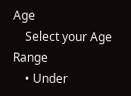Age
    Select your Age Range
    • Under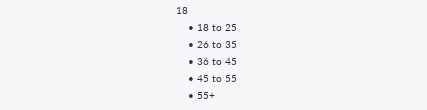18
    • 18 to 25
    • 26 to 35
    • 36 to 45
    • 45 to 55
    • 55+